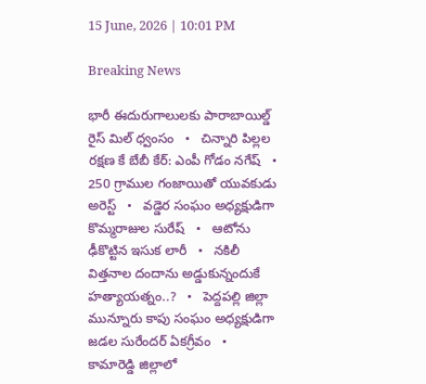15 June, 2026 | 10:01 PM

Breaking News

భారీ ఈదురుగాలులకు పారాబాయిల్డ్ రైస్ మిల్ ధ్వంసం   •   చిన్నారి పిల్లల రక్షణ కే బేబీ కేర్: ఎంపీ గోడం నగేష్   •   250 గ్రాముల గంజాయితో యువకుడు అరెస్ట్   •   వడ్డెర సంఘం అధ్యక్షుడిగా కొమ్మరాజుల సురేష్   •   ఆటోను ఢీకొట్టిన ఇసుక లారీ   •   నకిలీ విత్తనాల దందాను అడ్డుకున్నందుకే హత్యాయత్నం..?   •   పెద్దపల్లి జిల్లా మున్నూరు కాపు సంఘం అధ్యక్షుడిగా జడల సురేందర్ ఏకగ్రీవం   •   కామారెడ్డి జిల్లాలో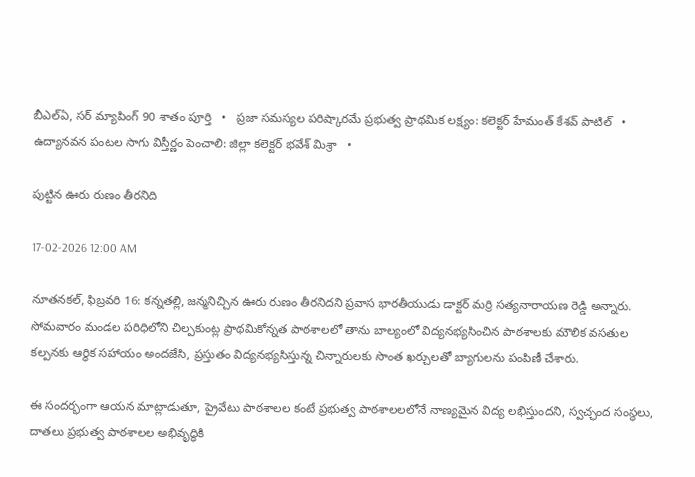బీఎల్ఏ, సర్ మ్యాపింగ్ 90 శాతం పూర్తి   •   ప్రజా సమస్యల పరిష్కారమే ప్రభుత్వ ప్రాథమిక లక్ష్యం: కలెక్టర్ హేమంత్ కేశవ్ పాటిల్   •   ఉద్యానవన పంటల సాగు విస్తీర్ణం పెంచాలి: జిల్లా కలెక్టర్ భవేశ్ మిశ్రా   •

పుట్టిన ఊరు రుణం తీరనిది

17-02-2026 12:00 AM

నూతనకల్, ఫిబ్రవరి 16: కన్నతల్లి, జన్మనిచ్చిన ఊరు రుణం తీరనిదని ప్రవాస భారతీయుడు డాక్టర్ మర్రి సత్యనారాయణ రెడ్డి అన్నారు. సోమవారం మండల పరిధిలోని చిల్పకుంట్ల ప్రాథమికోన్నత పాఠశాలలో తాను బాల్యంలో విద్యనభ్యసించిన పాఠశాలకు మౌలిక వసతుల కల్పనకు ఆర్థిక సహాయం అందజేసి, ప్రస్తుతం విద్యనభ్యసిస్తున్న చిన్నారులకు సొంత ఖర్చులతో బ్యాగులను పంపిణీ చేశారు.

ఈ సందర్భంగా ఆయన మాట్లాడుతూ, ప్రైవేటు పాఠశాలల కంటే ప్రభుత్వ పాఠశాలలలోనే నాణ్యమైన విద్య లభిస్తుందని, స్వచ్ఛంద సంస్థలు, దాతలు ప్రభుత్వ పాఠశాలల అభివృద్ధికి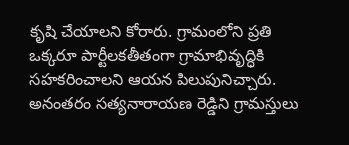కృషి చేయాలని కోరారు. గ్రామంలోని ప్రతి ఒక్కరూ పార్టీలకతీతంగా గ్రామాభివృద్ధికి సహకరించాలని ఆయన పిలుపునిచ్చారు. అనంతరం సత్యనారాయణ రెడ్డిని గ్రామస్తులు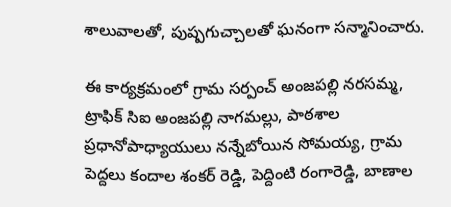శాలువాలతో, పుష్పగుచ్చాలతో ఘనంగా సన్మానించారు.

ఈ కార్యక్రమంలో గ్రామ సర్పంచ్ అంజపల్లి నరసమ్మ, ట్రాఫిక్ సిఐ అంజపల్లి నాగమల్లు, పాఠశాల ప్రధానోపాధ్యాయులు నన్నేబోయిన సోమయ్య, గ్రామ పెద్దలు కందాల శంకర్ రెడ్డి, పెద్దింటి రంగారెడ్డి, బాణాల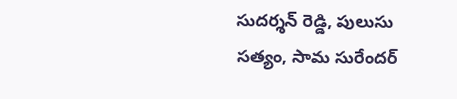సుదర్శన్ రెడ్డి, పులుసు సత్యం, సామ సురేందర్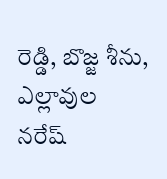రెడ్డి, బొజ్జ శీను, ఎల్లావుల నరేష్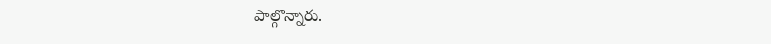పాల్గొన్నారు.